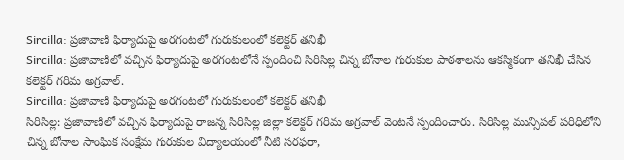Sircilla: ప్రజావాణి ఫిర్యాదుపై అరగంటలో గురుకులంలో కలెక్టర్ తనిఖీ
Sircilla: ప్రజావాణిలో వచ్చిన ఫిర్యాదుపై అరగంటలోనే స్పందించి సిరిసిల్ల చిన్న బోనాల గురుకుల పాఠశాలను ఆకస్మికంగా తనిఖీ చేసిన కలెక్టర్ గరిమ అగ్రవాల్.
Sircilla: ప్రజావాణి ఫిర్యాదుపై అరగంటలో గురుకులంలో కలెక్టర్ తనిఖీ
సిరిసిల్ల: ప్రజావాణిలో వచ్చిన ఫిర్యాదుపై రాజన్న సిరిసిల్ల జిల్లా కలెక్టర్ గరిమ అగ్రవాల్ వెంటనే స్పందించారు. సిరిసిల్ల మున్సిపల్ పరిధిలోని చిన్న బోనాల సాంఘిక సంక్షేమ గురుకుల విద్యాలయంలో నీటి సరఫరా,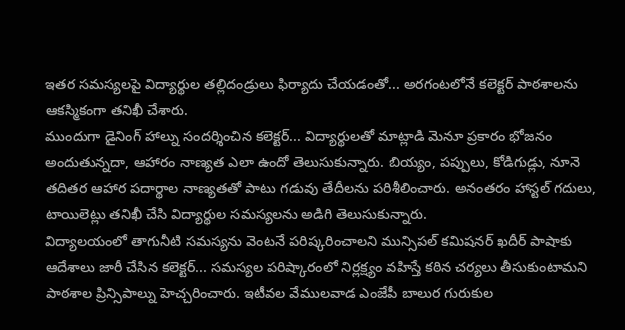ఇతర సమస్యలపై విద్యార్థుల తల్లిదండ్రులు ఫిర్యాదు చేయడంతో... అరగంటలోనే కలెక్టర్ పాఠశాలను ఆకస్మికంగా తనిఖీ చేశారు.
ముందుగా డైనింగ్ హాల్ను సందర్శించిన కలెక్టర్... విద్యార్థులతో మాట్లాడి మెనూ ప్రకారం భోజనం అందుతున్నదా, ఆహారం నాణ్యత ఎలా ఉందో తెలుసుకున్నారు. బియ్యం, పప్పులు, కోడిగుడ్లు, నూనె తదితర ఆహార పదార్థాల నాణ్యతతో పాటు గడువు తేదీలను పరిశీలించారు. అనంతరం హాస్టల్ గదులు, టాయిలెట్లు తనిఖీ చేసి విద్యార్థుల సమస్యలను అడిగి తెలుసుకున్నారు.
విద్యాలయంలో తాగునీటి సమస్యను వెంటనే పరిష్కరించాలని మున్సిపల్ కమిషనర్ ఖదీర్ పాషాకు ఆదేశాలు జారీ చేసిన కలెక్టర్... సమస్యల పరిష్కారంలో నిర్లక్ష్యం వహిస్తే కఠిన చర్యలు తీసుకుంటామని పాఠశాల ప్రిన్సిపాల్ను హెచ్చరించారు. ఇటీవల వేములవాడ ఎంజేపీ బాలుర గురుకుల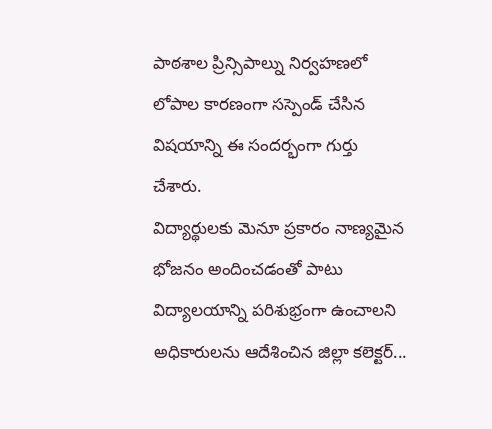పాఠశాల ప్రిన్సిపాల్ను నిర్వహణలో లోపాల కారణంగా సస్పెండ్ చేసిన విషయాన్ని ఈ సందర్భంగా గుర్తు చేశారు.
విద్యార్థులకు మెనూ ప్రకారం నాణ్యమైన భోజనం అందించడంతో పాటు విద్యాలయాన్ని పరిశుభ్రంగా ఉంచాలని అధికారులను ఆదేశించిన జిల్లా కలెక్టర్...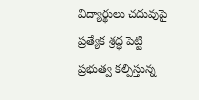విద్యార్థులు చదువుపై ప్రత్యేక శ్రద్ధ పెట్టి ప్రభుత్వ కల్పిస్తున్న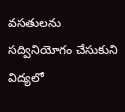వసతులను సద్వినియోగం చేసుకుని విద్యలో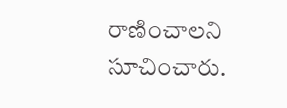రాణించాలని సూచించారు.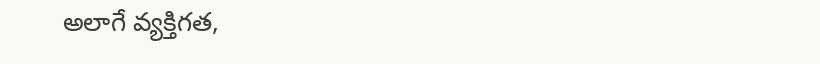అలాగే వ్యక్తిగత,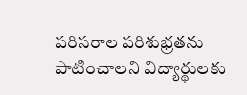పరిసరాల పరిశుభ్రతను పాటించాలని విద్యార్థులకు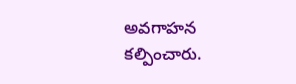అవగాహన కల్పించారు.